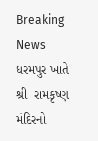Breaking News
ધરમપુર ખાતે  શ્રી  રામકૃષ્ણ મંદિરનો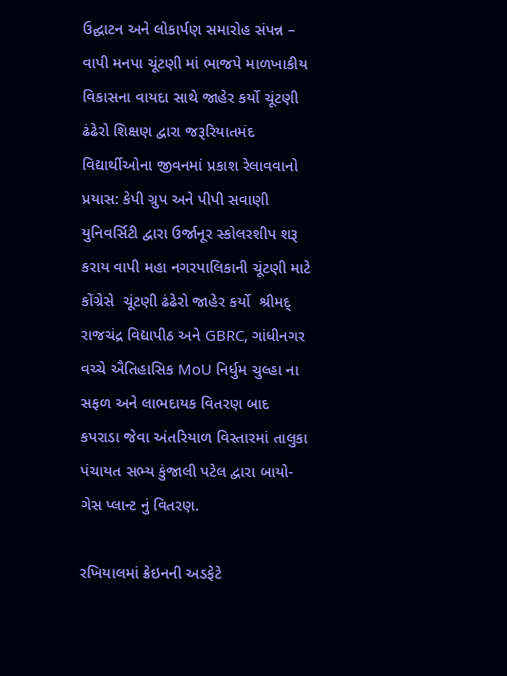ઉદ્ઘાટન અને લોકાર્પણ સમારોહ સંપન્ન – વાપી મનપા ચૂંટણી માં ભાજપે માળખાકીય વિકાસના વાયદા સાથે જાહેર કર્યો ચૂંટણી ઢંઢેરો શિક્ષણ દ્વારા જરૂરિયાતમંદ વિદ્યાર્થીઓના જીવનમાં પ્રકાશ રેલાવવાનો પ્રયાસ: કેપી ગ્રુપ અને પીપી સવાણી યુનિવર્સિટી દ્વારા ઉર્જાનૂર સ્કોલરશીપ શરૂ કરાય વાપી મહા નગરપાલિકાની ચૂંટણી માટે કોંગ્રેસે  ચૂંટણી ઢંઢેરો જાહેર કર્યો  શ્રીમદ્ રાજચંદ્ર વિદ્યાપીઠ અને GBRC, ગાંધીનગર વચ્ચે ઐતિહાસિક MoU નિર્ધુમ ચુલ્હા ના સફળ અને લાભદાયક વિતરણ બાદ કપરાડા જેવા અંતરિયાળ વિસ્તારમાં તાલુકા પંચાયત સભ્ય કુંજાલી પટેલ દ્વારા બાયો-ગેસ પ્લાન્ટ નું વિતરણ.

રખિયાલમાં ક્રેઇનની અડફેટે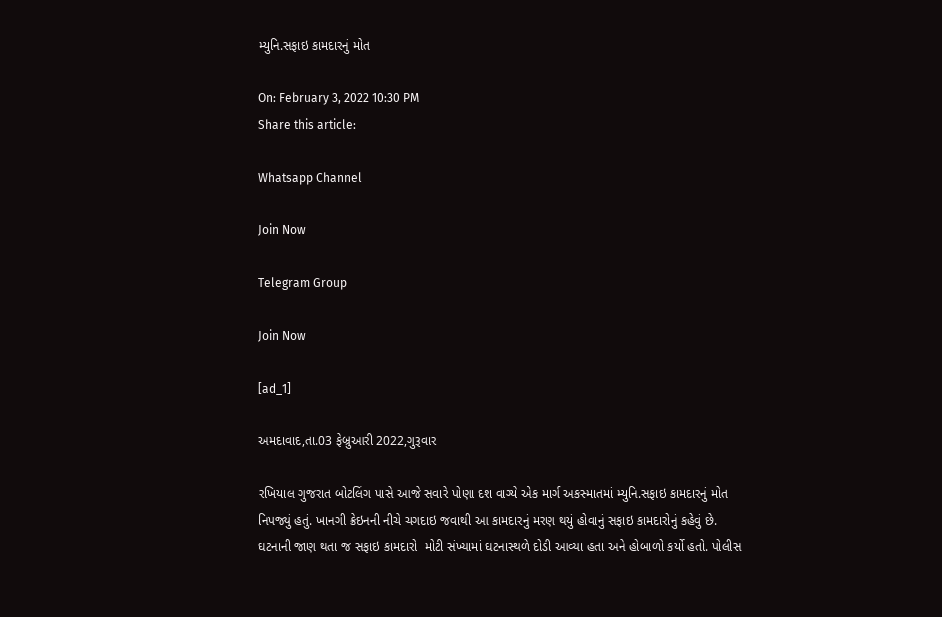મ્યુનિ.સફાઇ કામદારનું મોત

On: February 3, 2022 10:30 PM
Share this article:

Whatsapp Channel

Join Now

Telegram Group

Join Now

[ad_1]

અમદાવાદ,તા.03 ફેબ્રુઆરી 2022,ગુરૂવાર

રખિયાલ ગુજરાત બોટલિંગ પાસે આજે સવારે પોણા દશ વાગ્યે એક માર્ગ અકસ્માતમાં મ્યુનિ.સફાઇ કામદારનું મોત નિપજ્યું હતું. ખાનગી ક્રેઇનની નીચે ચગદાઇ જવાથી આ કામદારનું મરણ થયું હોવાનું સફાઇ કામદારોનું કહેવું છે. ઘટનાની જાણ થતા જ સફાઇ કામદારો  મોટી સંખ્યામાં ઘટનાસ્થળે દોડી આવ્યા હતા અને હોબાળો કર્યો હતો. પોલીસ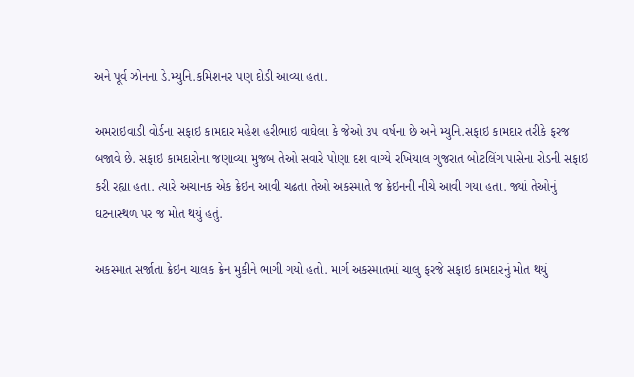અને પૂર્વ ઝોનના ડે.મ્યુનિ.કમિશનર પણ દોડી આવ્યા હતા.

અમરાઇવાડી વોર્ડના સફાઇ કામદાર મહેશ હરીભાઇ વાઘેલા કે જેઓ ૩૫ વર્ષના છે અને મ્યુનિ.સફાઇ કામદાર તરીકે ફરજ બજાવે છે. સફાઇ કામદારોના જણાવ્યા મુજબ તેઓ સવારે પોણા દશ વાગ્યે રખિયાલ ગુજરાત બોટલિંગ પાસેના રોડની સફાઇ કરી રહ્યા હતા. ત્યારે અચાનક એક ક્રેઇન આવી ચઢતા તેઓ અકસ્માતે જ ક્રેઇનની નીચે આવી ગયા હતા. જ્યાં તેઓનું ઘટનાસ્થળ પર જ મોત થયું હતું.

અકસ્માત સર્જાતા ક્રેઇન ચાલક ક્રેન મુકીને ભાગી ગયો હતો. માર્ગ અકસ્માતમાં ચાલુ ફરજે સફાઇ કામદારનું મોત થયું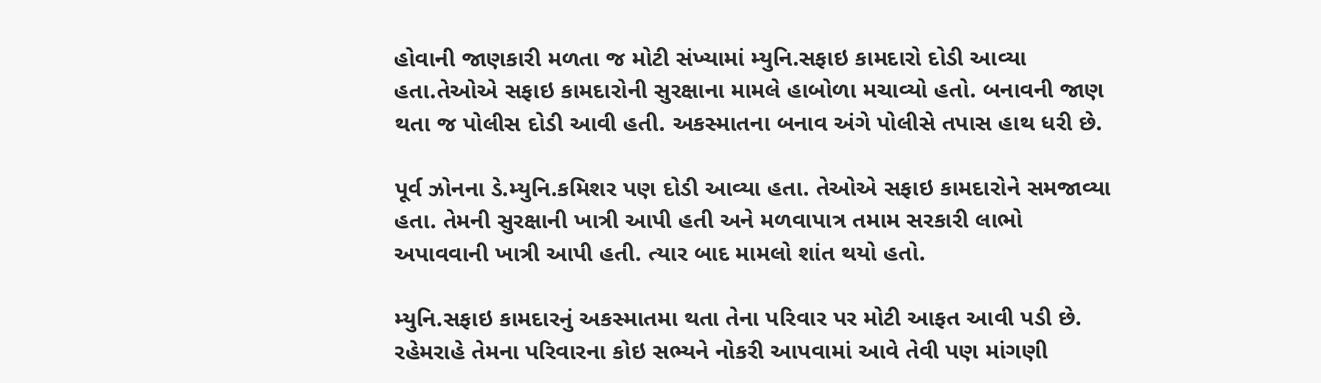હોવાની જાણકારી મળતા જ મોટી સંખ્યામાં મ્યુનિ.સફાઇ કામદારો દોડી આવ્યા હતા.તેઓએ સફાઇ કામદારોની સુરક્ષાના મામલે હાબોળા મચાવ્યો હતો. બનાવની જાણ થતા જ પોલીસ દોડી આવી હતી. અકસ્માતના બનાવ અંગે પોલીસે તપાસ હાથ ધરી છે.

પૂર્વ ઝોનના ડે.મ્યુનિ.કમિશર પણ દોડી આવ્યા હતા. તેઓએ સફાઇ કામદારોને સમજાવ્યા હતા. તેમની સુરક્ષાની ખાત્રી આપી હતી અને મળવાપાત્ર તમામ સરકારી લાભો અપાવવાની ખાત્રી આપી હતી. ત્યાર બાદ મામલો શાંત થયો હતો.

મ્યુનિ.સફાઇ કામદારનું અકસ્માતમા થતા તેના પરિવાર પર મોટી આફત આવી પડી છે. રહેમરાહે તેમના પરિવારના કોઇ સભ્યને નોકરી આપવામાં આવે તેવી પણ માંગણી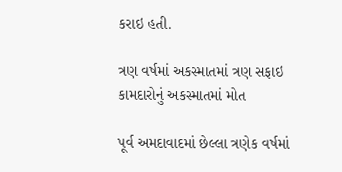કરાઇ હતી.

ત્રણ વર્ષમાં અકસ્માતમાં ત્રણ સફાઇ કામદારોનું અકસ્માતમાં મોત

પૂર્વ અમદાવાદમાં છેલ્લા ત્રણેક વર્ષમાં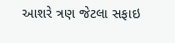આશરે ત્રણ જેટલા સફાઇ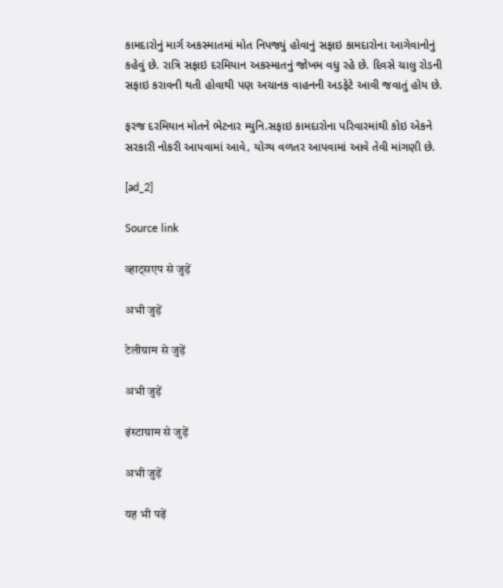કામદારોનું માર્ગ અકસ્માતમાં મોત નિપજ્યું હોવાનું સફાઇ કામદારોના આગેવાનોનું કહેવું છે. રાત્રિ સફાઇ દરમિયાન અકસ્માતનું જોખમ વધુ રહે છે. દિવસે ચાલુ રોડની સફાઇ કરાવની થતી હોવાથી પણ અચાનક વાહનની અડફેટે આવી જવાતું હોય છે.

ફરજ દરમિયાન મોતને ભેટનાર મ્યુનિ.સફાઇ કામદારોના પરિવારમાંથી કોઇ એકને સરકારી નોકરી આપવામાં આવે, યોગ્ય વળતર આપવામાં આવે તેવી માંગણી છે.

[ad_2]

Source link

व्हाट्सएप से जुड़ें

अभी जुड़ें

टेलीग्राम से जुड़ें

अभी जुड़ें

इंस्टाग्राम से जुड़ें

अभी जुड़ें

यह भी पढ़ें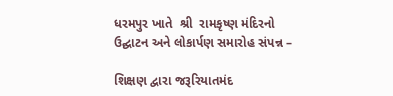ધરમપુર ખાતે  શ્રી  રામકૃષ્ણ મંદિરનો ઉદ્ઘાટન અને લોકાર્પણ સમારોહ સંપન્ન –

શિક્ષણ દ્વારા જરૂરિયાતમંદ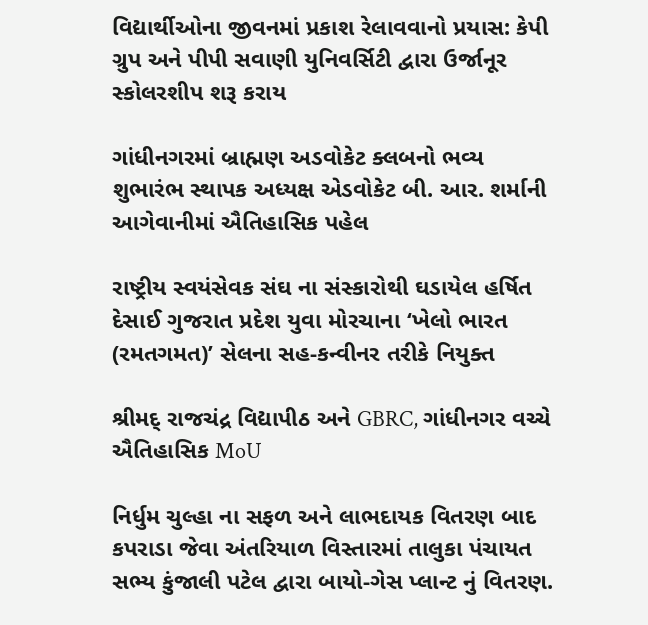વિદ્યાર્થીઓના જીવનમાં પ્રકાશ રેલાવવાનો પ્રયાસ: કેપી ગ્રુપ અને પીપી સવાણી યુનિવર્સિટી દ્વારા ઉર્જાનૂર સ્કોલરશીપ શરૂ કરાય

ગાંધીનગરમાં બ્રાહ્મણ અડવોકેટ ક્લબનો ભવ્ય શુભારંભ સ્થાપક અધ્યક્ષ એડવોકેટ બી. આર. શર્માની આગેવાનીમાં ઐતિહાસિક પહેલ

રાષ્ટ્રીય સ્વયંસેવક સંઘ ના સંસ્કારોથી ઘડાયેલ હર્ષિત દેસાઈ ગુજરાત પ્રદેશ યુવા મોરચાના ‘ખેલો ભારત (રમતગમત)’ સેલના સહ-કન્વીનર તરીકે નિયુક્ત

શ્રીમદ્ રાજચંદ્ર વિદ્યાપીઠ અને GBRC, ગાંધીનગર વચ્ચે ઐતિહાસિક MoU

નિર્ધુમ ચુલ્હા ના સફળ અને લાભદાયક વિતરણ બાદ કપરાડા જેવા અંતરિયાળ વિસ્તારમાં તાલુકા પંચાયત સભ્ય કુંજાલી પટેલ દ્વારા બાયો-ગેસ પ્લાન્ટ નું વિતરણ.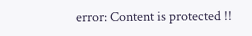error: Content is protected !!